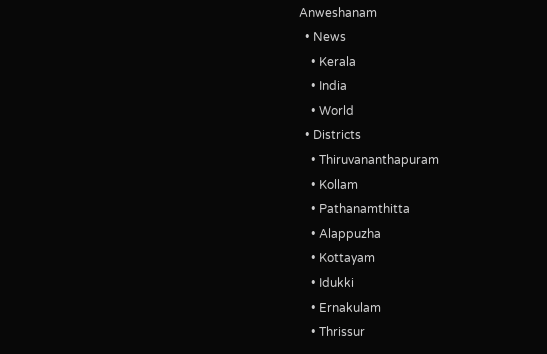Anweshanam
  • News
    • Kerala
    • India
    • World
  • Districts
    • Thiruvananthapuram
    • Kollam
    • Pathanamthitta
    • Alappuzha
    • Kottayam
    • Idukki
    • Ernakulam
    • Thrissur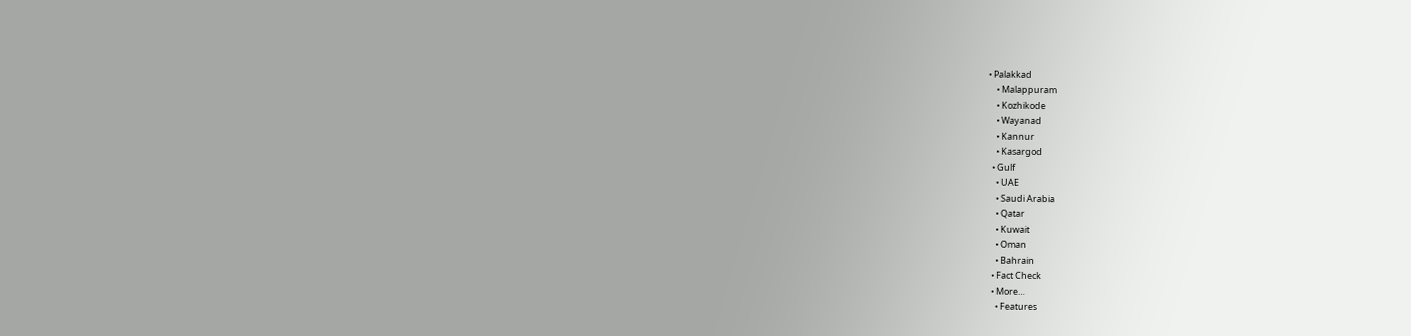• Palakkad
    • Malappuram
    • Kozhikode
    • Wayanad
    • Kannur
    • Kasargod
  • Gulf
    • UAE
    • Saudi Arabia
    • Qatar
    • Kuwait
    • Oman
    • Bahrain
  • Fact Check
  • More…
    • Features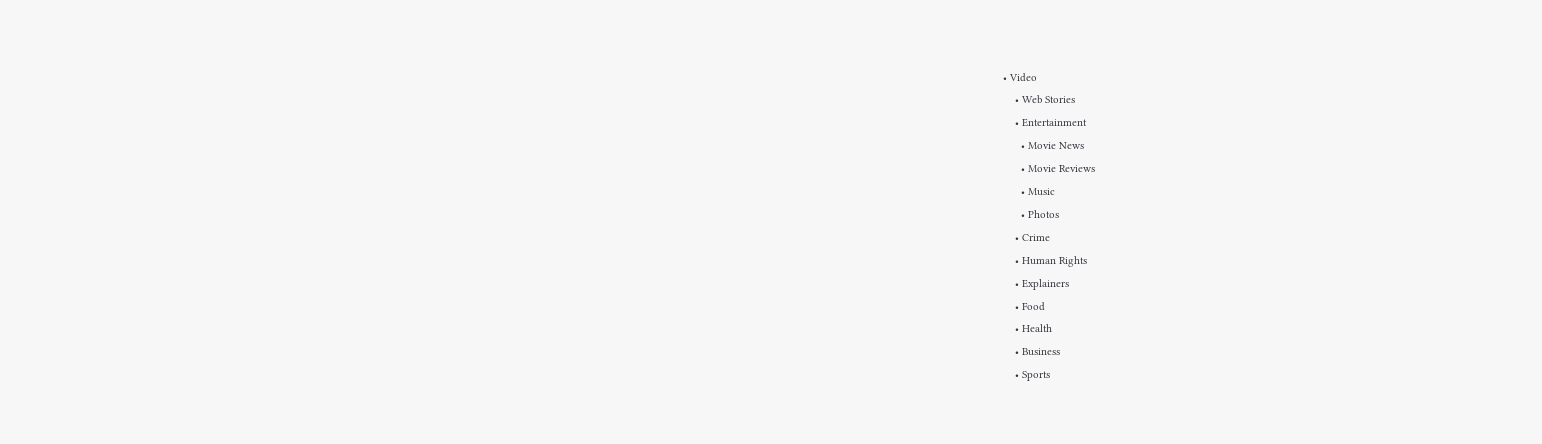• Video
    • Web Stories
    • Entertainment
      • Movie News
      • Movie Reviews
      • Music
      • Photos
    • Crime
    • Human Rights
    • Explainers
    • Food
    • Health
    • Business
    • Sports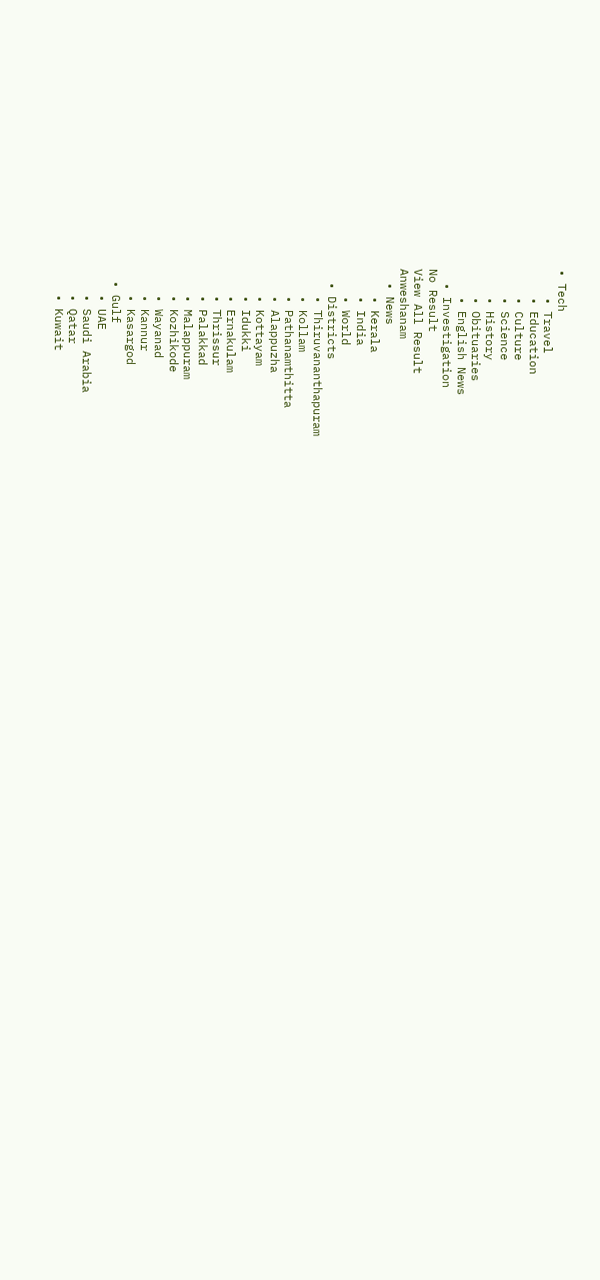• Tech
    • Travel
    • Education
    • Culture
    • Science
    • History
    • Obituaries
    • English News
  • Investigation
No Result
View All Result
Anweshanam
  • News
    • Kerala
    • India
    • World
  • Districts
    • Thiruvananthapuram
    • Kollam
    • Pathanamthitta
    • Alappuzha
    • Kottayam
    • Idukki
    • Ernakulam
    • Thrissur
    • Palakkad
    • Malappuram
    • Kozhikode
    • Wayanad
    • Kannur
    • Kasargod
  • Gulf
    • UAE
    • Saudi Arabia
    • Qatar
    • Kuwait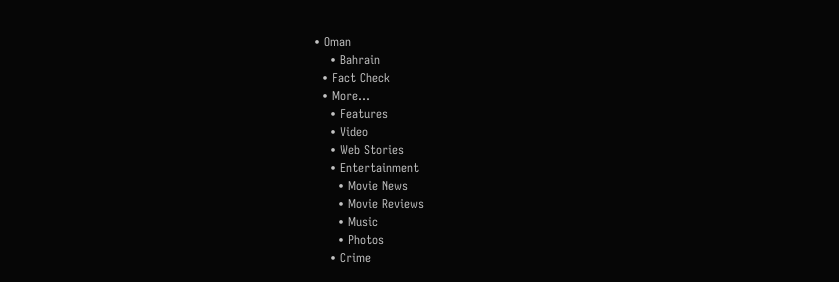• Oman
    • Bahrain
  • Fact Check
  • More…
    • Features
    • Video
    • Web Stories
    • Entertainment
      • Movie News
      • Movie Reviews
      • Music
      • Photos
    • Crime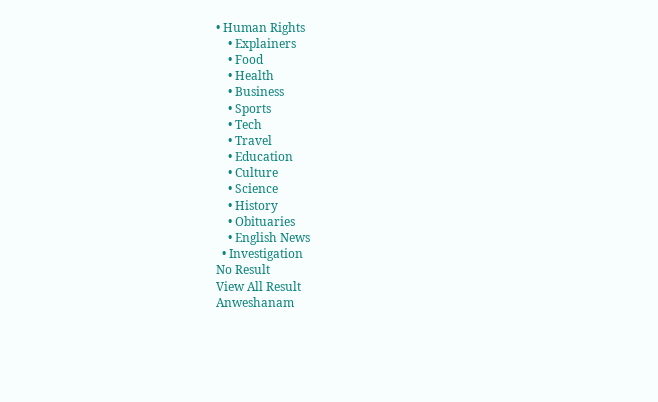• Human Rights
    • Explainers
    • Food
    • Health
    • Business
    • Sports
    • Tech
    • Travel
    • Education
    • Culture
    • Science
    • History
    • Obituaries
    • English News
  • Investigation
No Result
View All Result
Anweshanam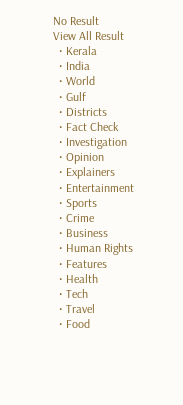No Result
View All Result
  • Kerala
  • India
  • World
  • Gulf
  • Districts
  • Fact Check
  • Investigation
  • Opinion
  • Explainers
  • Entertainment
  • Sports
  • Crime
  • Business
  • Human Rights
  • Features
  • Health
  • Tech
  • Travel
  • Food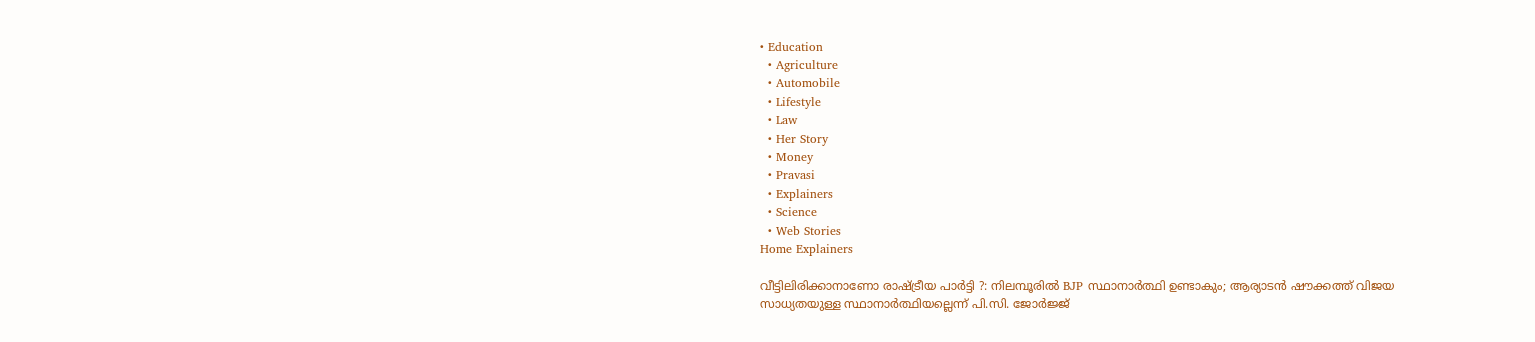• Education
  • Agriculture
  • Automobile
  • Lifestyle
  • Law
  • Her Story
  • Money
  • Pravasi
  • Explainers
  • Science
  • Web Stories
Home Explainers

വീട്ടിലിരിക്കാനാണോ രാഷ്ട്രീയ പാര്‍ട്ടി ?: നിലമ്പൂരില്‍ BJP സ്ഥാനാര്‍ത്ഥി ഉണ്ടാകും; ആര്യാടന്‍ ഷൗക്കത്ത് വിജയ സാധ്യതയുള്ള സ്ഥാനാര്‍ത്ഥിയല്ലെന്ന് പി.സി. ജോര്‍ജ്ജ്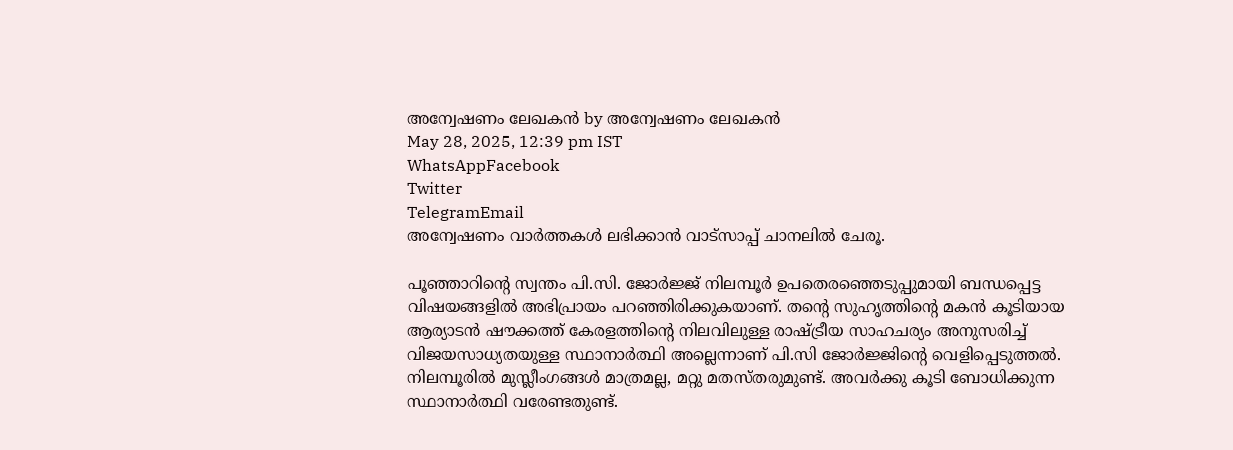അന്വേഷണം ലേഖകൻ by അന്വേഷണം ലേഖകൻ
May 28, 2025, 12:39 pm IST
WhatsAppFacebook
Twitter
TelegramEmail
അന്വേഷണം വാർത്തകൾ ലഭിക്കാന്‍ വാട്സാപ്പ് ചാനലില്‍ ചേരൂ.

പൂഞ്ഞാറിന്റെ സ്വന്തം പി.സി. ജോര്‍ജ്ജ് നിലമ്പൂര്‍ ഉപതെരഞ്ഞെടുപ്പുമായി ബന്ധപ്പെട്ട വിഷയങ്ങളില്‍ അഭിപ്രായം പറഞ്ഞിരിക്കുകയാണ്. തന്റെ സുഹൃത്തിന്റെ മകന്‍ കൂടിയായ ആര്യാടന്‍ ഷൗക്കത്ത് കേരളത്തിന്റെ നിലവിലുള്ള രാഷ്ട്രീയ സാഹചര്യം അനുസരിച്ച് വിജയസാധ്യതയുള്ള സ്ഥാനാര്‍ത്ഥി അല്ലെന്നാണ് പി.സി ജോര്‍ജ്ജിന്റെ വെളിപ്പെടുത്തല്‍. നിലമ്പൂരില്‍ മുസ്ലീംഗങ്ങള്‍ മാത്രമല്ല, മറ്റു മതസ്തരുമുണ്ട്. അവര്‍ക്കു കൂടി ബോധിക്കുന്ന സ്ഥാനാര്‍ത്ഥി വരേണ്ടതുണ്ട്.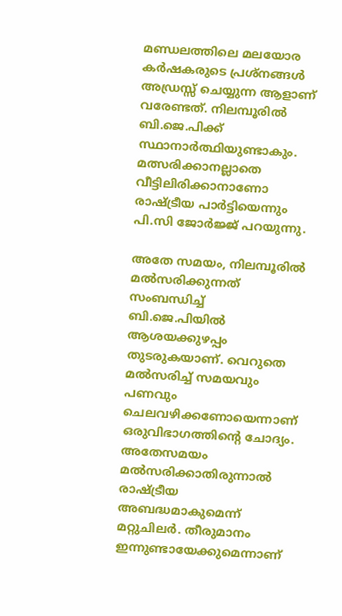മണ്ഡലത്തിലെ മലയോര കര്‍ഷകരുടെ പ്രശ്‌നങ്ങള്‍ അഡ്രസ്സ് ചെയ്യുന്ന ആളാണ് വരേണ്ടത്. നിലമ്പൂരില്‍ ബി.ജെ.പിക്ക് സ്ഥാനാര്‍ത്ഥിയുണ്ടാകും. മത്സരിക്കാനല്ലാതെ വീട്ടിലിരിക്കാനാണോ രാഷ്ട്രീയ പാര്‍ട്ടിയെന്നും പി.സി ജോര്‍ജ്ജ് പറയുന്നു.

അതേ സമയം, നിലമ്പൂരില്‍ മല്‍സരിക്കുന്നത് സംബന്ധിച്ച് ബി.ജെ.പിയില്‍ ആശയക്കുഴപ്പം തുടരുകയാണ്. വെറുതെ മല്‍സരിച്ച് സമയവും പണവും ചെലവഴിക്കണോയെന്നാണ് ഒരുവിഭാഗത്തിന്റെ ചോദ്യം. അതേസമയം മല്‍സരിക്കാതിരുന്നാല്‍ രാഷ്ട്രീയ അബദ്ധമാകുമെന്ന് മറ്റുചിലര്‍. തീരുമാനം ഇന്നുണ്ടായേക്കുമെന്നാണ്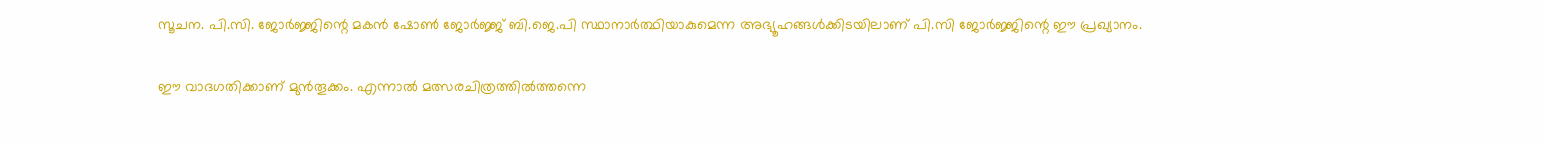സൂചന. പി.സി. ജോര്‍ജ്ജിന്റെ മകന്‍ ഷോണ്‍ ജോര്‍ജ്ജ് ബി.ജെ.പി സ്ഥാനാര്‍ത്ഥിയാകുമെന്ന അഭ്യൂഹങ്ങള്‍ക്കിടയിലാണ് പി.സി ജോര്‍ജ്ജിന്റെ ഈ പ്രഖ്യാനം.

ഈ വാദഗതിക്കാണ് മുന്‍തൂക്കം. എന്നാല്‍ മത്സരചിത്രത്തില്‍ത്തന്നെ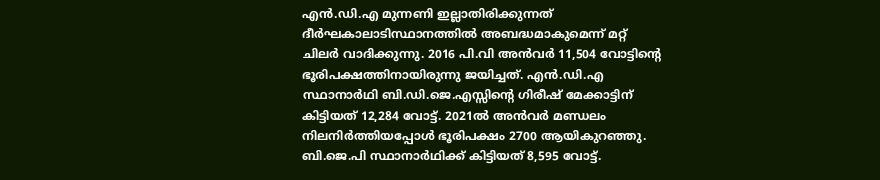എന്‍.ഡി.എ മുന്നണി ഇല്ലാതിരിക്കുന്നത് ദീര്‍ഘകാലാടിസ്ഥാനത്തില്‍ അബദ്ധമാകുമെന്ന് മറ്റ് ചിലര്‍ വാദിക്കുന്നു. 2016 പി.വി അന്‍വര്‍ 11,504 വോട്ടിന്റെ ഭൂരിപക്ഷത്തിനായിരുന്നു ജയിച്ചത്. എന്‍.ഡി.എ സ്ഥാനാര്‍ഥി ബി.ഡി.ജെ.എസ്സിന്റെ ഗിരീഷ് മേക്കാട്ടിന് കിട്ടിയത് 12,284 വോട്ട്. 2021ല്‍ അന്‍വര്‍ മണ്ഡലം നിലനിര്‍ത്തിയപ്പോള്‍ ഭൂരിപക്ഷം 2700 ആയികുറഞ്ഞു. ബി.ജെ.പി സ്ഥാനാര്‍ഥിക്ക് കിട്ടിയത് 8,595 വോട്ട്.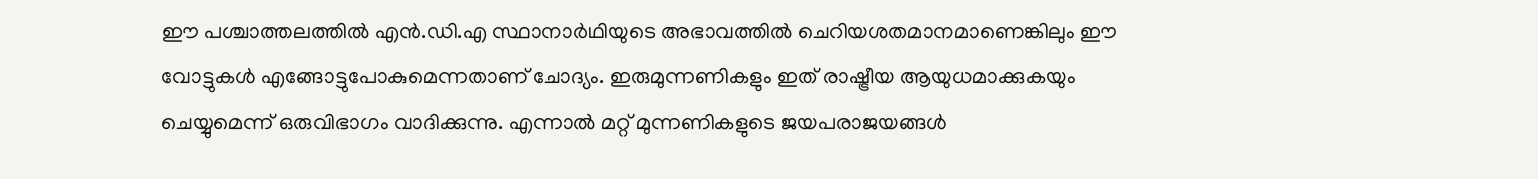ഈ പശ്ചാത്തലത്തില്‍ എന്‍.ഡി.എ സ്ഥാനാര്‍ഥിയുടെ അഭാവത്തില്‍ ചെറിയശതമാനമാണെങ്കിലും ഈ വോട്ടുകള്‍ എങ്ങോട്ടുപോകുമെന്നതാണ് ചോദ്യം. ഇരുമുന്നണികളും ഇത് രാഷ്ട്രീയ ആയുധമാക്കുകയും ചെയ്യുമെന്ന് ഒരുവിഭാഗം വാദിക്കുന്നു. എന്നാല്‍ മറ്റ് മുന്നണികളുടെ ജയപരാജയങ്ങള്‍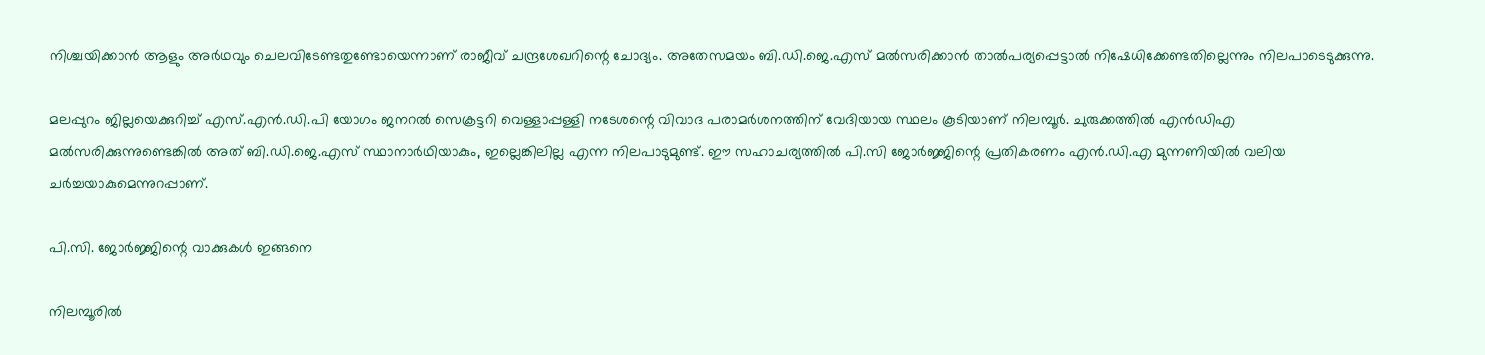നിശ്ചയിക്കാന്‍ ആളും അര്‍ഥവും ചെലവിടേണ്ടതുണ്ടോയെന്നാണ് രാജീവ് ചന്ദ്രശേഖറിന്റെ ചോദ്യം. അതേസമയം ബി.ഡി.ജെ.എസ് മല്‍സരിക്കാന്‍ താല്‍പര്യപ്പെട്ടാല്‍ നിഷേധിക്കേണ്ടതില്ലെന്നും നിലപാടെടുക്കുന്നു.

മലപ്പുറം ജില്ലയെക്കുറിച്ച് എസ്.എന്‍.ഡി.പി യോഗം ജനറല്‍ സെക്രട്ടറി വെള്ളാപ്പള്ളി നടേശന്റെ വിവാദ പരാമര്‍ശനത്തിന് വേദിയായ സ്ഥലം കൂടിയാണ് നിലമ്പൂര്‍. ചുരുക്കത്തില്‍ എന്‍ഡിഎ മല്‍സരിക്കുന്നുണ്ടെങ്കില്‍ അത് ബി.ഡി.ജെ.എസ് സ്ഥാനാര്‍ഥിയാകും, ഇല്ലെങ്കിലില്ല എന്ന നിലപാടുമുണ്ട്. ഈ സഹാചര്യത്തില്‍ പി.സി ജോര്‍ജ്ജിന്റെ പ്രതികരണം എന്‍.ഡി.എ മുന്നണിയില്‍ വലിയ ചര്‍ച്ചയാകുമെന്നുറപ്പാണ്.

പി.സി. ജോര്‍ജ്ജിന്റെ വാക്കുകള്‍ ഇങ്ങനെ

നിലമ്പൂരില്‍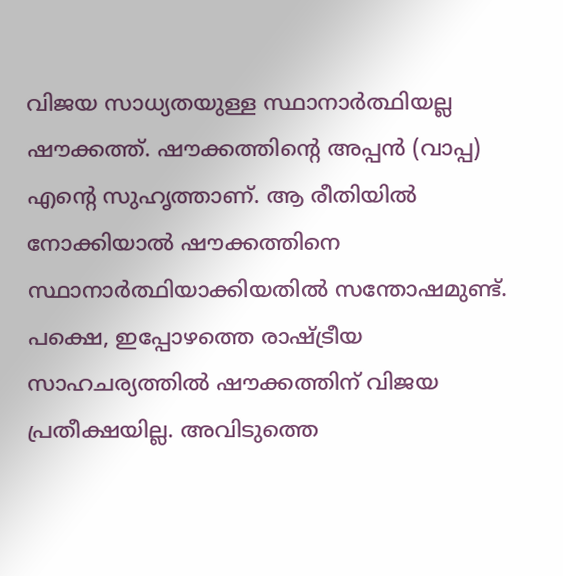വിജയ സാധ്യതയുള്ള സ്ഥാനാര്‍ത്ഥിയല്ല ഷൗക്കത്ത്. ഷൗക്കത്തിന്റെ അപ്പന്‍ (വാപ്പ) എന്റെ സുഹൃത്താണ്. ആ രീതിയില്‍ നോക്കിയാല്‍ ഷൗക്കത്തിനെ സ്ഥാനാര്‍ത്ഥിയാക്കിയതില്‍ സന്തോഷമുണ്ട്. പക്ഷെ, ഇപ്പോഴത്തെ രാഷ്ട്രീയ സാഹചര്യത്തില്‍ ഷൗക്കത്തിന് വിജയ പ്രതീക്ഷയില്ല. അവിടുത്തെ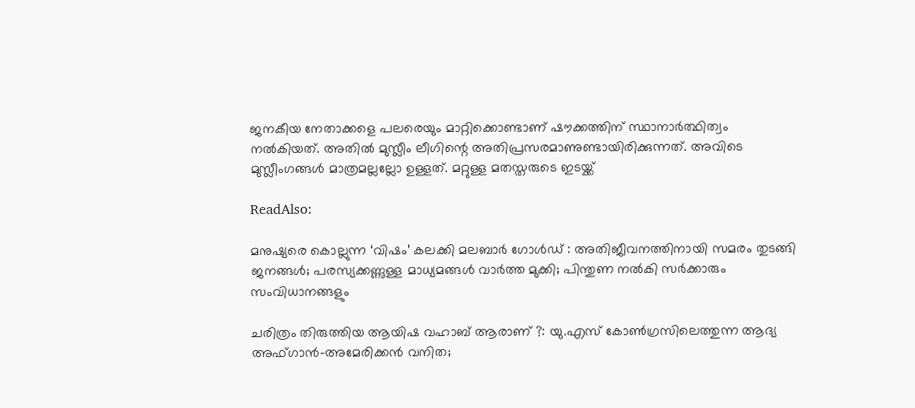ജനകീയ നേതാക്കളെ പലരെയും മാറ്റിക്കൊണ്ടാണ് ഷൗക്കത്തിന് സ്ഥാനാര്‍ത്ഥിത്വം നല്‍കിയത്. അതില്‍ മുസ്ലീം ലീഗിന്റെ അതിപ്രസരമാണുണ്ടായിരിക്കുന്നത്. അവിടെ മുസ്ലീംഗങ്ങള്‍ മാത്രമല്ലല്ലോ ഉള്ളത്. മറ്റുള്ള മതസ്തരുടെ ഇടയ്ക്ക്

ReadAlso:

മനുഷ്യരെ കൊല്ലുന്ന ‘വിഷം’ കലക്കി മലബാര്‍ ഗോള്‍ഡ് : അതിജീവനത്തിനായി സമരം തുടങ്ങി ജനങ്ങള്‍; പരസ്യക്കണ്ണുള്ള മാധ്യമങ്ങള്‍ വാര്‍ത്ത മുക്കി; പിന്തുണ നല്‍കി സര്‍ക്കാരും സംവിധാനങ്ങളും

ചരിത്രം തിരുത്തിയ ആയിഷ വഹാബ് ആരാണ് ?: യു.എസ് കോണ്‍ഗ്രസിലെത്തുന്ന ആദ്യ അഫ്ഗാന്‍-അമേരിക്കന്‍ വനിത;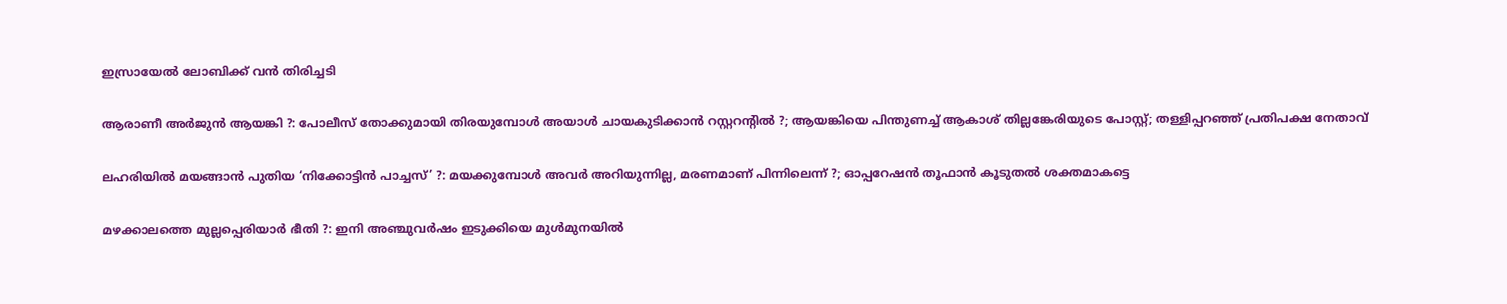ഇസ്രായേല്‍ ലോബിക്ക് വന്‍ തിരിച്ചടി

ആരാണീ അര്‍ജുന്‍ ആയങ്കി ?: പോലീസ് തോക്കുമായി തിരയുമ്പോള്‍ അയാള്‍ ചായകുടിക്കാന്‍ റസ്റ്ററന്റില്‍ ?; ആയങ്കിയെ പിന്തുണച്ച് ആകാശ് തില്ലങ്കേരിയുടെ പോസ്റ്റ്; തള്ളിപ്പറഞ്ഞ് പ്രതിപക്ഷ നേതാവ്

ലഹരിയില്‍ മയങ്ങാന്‍ പുതിയ ‘നിക്കോട്ടിന്‍ പാച്ചസ്’ ?: മയക്കുമ്പോള്‍ അവര്‍ അറിയുന്നില്ല, മരണമാണ് പിന്നിലെന്ന് ?; ഓപ്പറേഷന്‍ തൂഫാന്‍ കൂടുതല്‍ ശക്തമാകട്ടെ

മഴക്കാലത്തെ മുല്ലപ്പെരിയാര്‍ ഭീതി ?: ഇനി അഞ്ചുവര്‍ഷം ഇടുക്കിയെ മുള്‍മുനയില്‍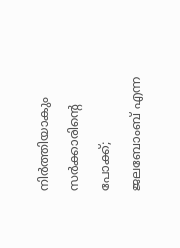നിര്‍ത്തിയാകും സര്‍ക്കാരിന്റെ പോക്ക്; ജലബോംബ് എന്ന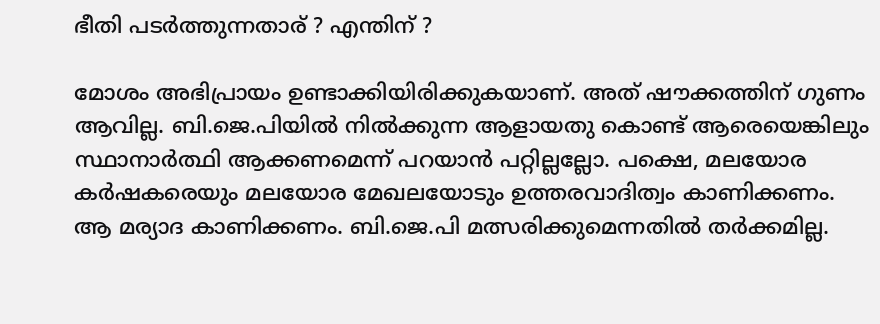ഭീതി പടര്‍ത്തുന്നതാര് ? എന്തിന് ?

മോശം അഭിപ്രായം ഉണ്ടാക്കിയിരിക്കുകയാണ്. അത് ഷൗക്കത്തിന് ഗുണം ആവില്ല. ബി.ജെ.പിയില്‍ നില്‍ക്കുന്ന ആളായതു കൊണ്ട് ആരെയെങ്കിലും സ്ഥാനാര്‍ത്ഥി ആക്കണമെന്ന് പറയാന്‍ പറ്റില്ലല്ലോ. പക്ഷെ, മലയോര കര്‍ഷകരെയും മലയോര മേഖലയോടും ഉത്തരവാദിത്വം കാണിക്കണം. ആ മര്യാദ കാണിക്കണം. ബി.ജെ.പി മത്സരിക്കുമെന്നതില്‍ തര്‍ക്കമില്ല.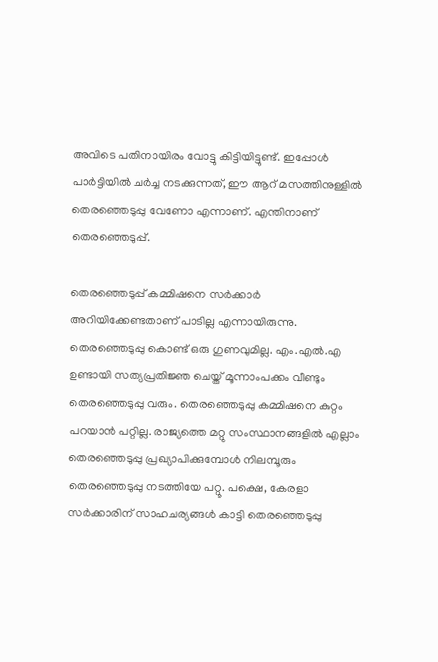അവിടെ പതിനായിരം വോട്ടു കിട്ടിയിട്ടുണ്ട്. ഇപ്പോള്‍ പാര്‍ട്ടിയില്‍ ചര്‍ച്ച നടക്കുന്നത്, ഈ ആറ് മസത്തിനുള്ളില്‍ തെരഞ്ഞെടുപ്പു വേണോ എന്നാണ്. എന്തിനാണ് തെരഞ്ഞെടുപ്പ്.

തെരഞ്ഞെടുപ്പ് കമ്മിഷനെ സര്‍ക്കാര്‍ അറിയിക്കേണ്ടതാണ് പാടില്ല എന്നായിരുന്നു. തെരഞ്ഞെടുപ്പു കൊണ്ട് ഒരു ഗുണവുമില്ല. എം.എല്‍.എ ഉണ്ടായി സത്യപ്രതിജ്ഞ ചെയ്ത് മൂന്നാംപക്കം വീണ്ടും തെരഞ്ഞെടുപ്പു വരും. തെരഞ്ഞെടുപ്പു കമ്മിഷനെ കുറ്റം പറയാന്‍ പറ്റില്ല. രാജ്യത്തെ മറ്റു സംസ്ഥാനങ്ങളില്‍ എല്ലാം തെരഞ്ഞെടുപ്പു പ്രഖ്യാപിക്കുമ്പോള്‍ നിലമ്പൂരും തെരഞ്ഞെടുപ്പു നടത്തിയേ പറ്റൂ. പക്ഷെ, കേരളാ സര്‍ക്കാരിന് സാഹചര്യങ്ങള്‍ കാട്ടി തെരഞ്ഞെടുപ്പു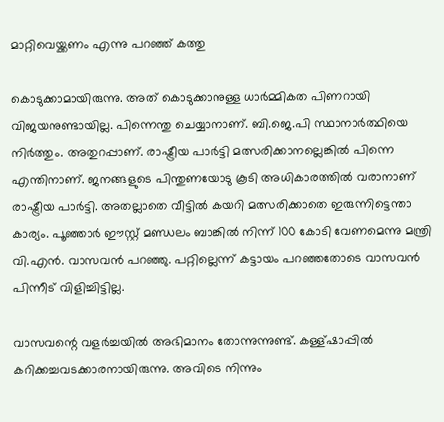മാറ്റിവെയ്ക്കണം എന്നു പറഞ്ഞ് കത്തു

കൊടുക്കാമായിരുന്നു. അത് കൊടുക്കാനുള്ള ധാര്‍മ്മികത പിണറായി വിജയനുണ്ടായില്ല. പിന്നെന്തു ചെയ്യാനാണ്. ബി.ജെ.പി സ്ഥാനാര്‍ത്ഥിയെ നിര്‍ത്തും. അതുറപ്പാണ്. രാഷ്ട്രീയ പാര്‍ട്ടി മത്സരിക്കാനല്ലെങ്കില്‍ പിന്നെ എന്തിനാണ്. ജനങ്ങളുടെ പിന്തുണയോടു കൂടി അധികാരത്തില്‍ വരാനാണ് രാഷ്ട്രീയ പാര്‍ട്ടി. അതല്ലാതെ വീട്ടില്‍ കയറി മത്സരിക്കാതെ ഇരുന്നിട്ടെന്താ കാര്യം. പൂഞ്ഞാര്‍ ഈസ്റ്റ് മണ്ഡലം ബാങ്കില്‍ നിന്ന് 100 കോടി വേണമെന്നു മന്ത്രി വി.എന്‍. വാസവന്‍ പറഞ്ഞു. പറ്റില്ലെന്ന് കട്ടായം പറഞ്ഞതോടെ വാസവന്‍ പിന്നീട് വിളിച്ചിട്ടില്ല.

വാസവന്റെ വളര്‍ച്ചയില്‍ അഭിമാനം തോന്നുന്നുണ്ട്. കള്ള്ഷാപ്പില്‍ കറിക്കച്ചവടക്കാരനായിരുന്നു. അവിടെ നിന്നും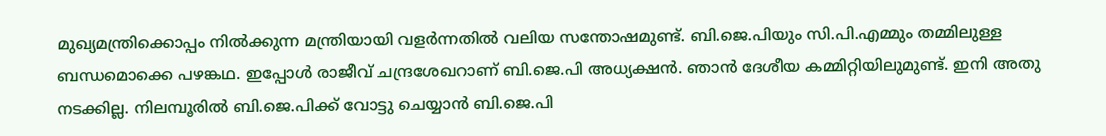മുഖ്യമന്ത്രിക്കൊപ്പം നില്‍ക്കുന്ന മന്ത്രിയായി വളര്‍ന്നതില്‍ വലിയ സന്തോഷമുണ്ട്. ബി.ജെ.പിയും സി.പി.എമ്മും തമ്മിലുള്ള ബന്ധമൊക്കെ പഴങ്കഥ. ഇപ്പോള്‍ രാജീവ് ചന്ദ്രശേഖറാണ് ബി.ജെ.പി അധ്യക്ഷന്‍. ഞാന്‍ ദേശീയ കമ്മിറ്റിയിലുമുണ്ട്. ഇനി അതു നടക്കില്ല. നിലമ്പൂരില്‍ ബി.ജെ.പിക്ക് വോട്ടു ചെയ്യാന്‍ ബി.ജെ.പി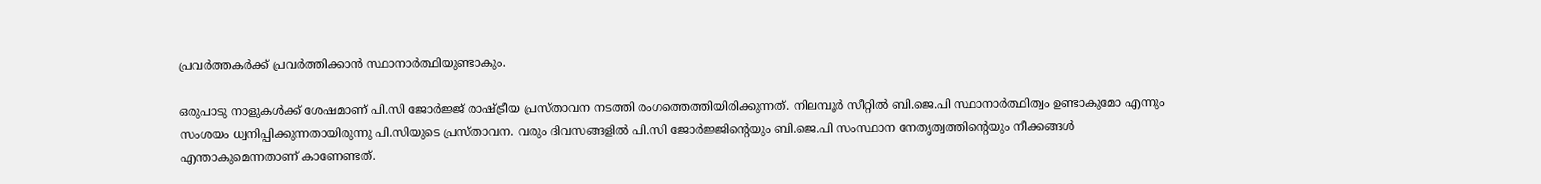പ്രവര്‍ത്തകര്‍ക്ക് പ്രവര്‍ത്തിക്കാന്‍ സ്ഥാനാര്‍ത്ഥിയുണ്ടാകും.

ഒരുപാടു നാളുകള്‍ക്ക് ശേഷമാണ് പി.സി ജോര്‍ജ്ജ് രാഷ്ട്രീയ പ്രസ്താവന നടത്തി രംഗത്തെത്തിയിരിക്കുന്നത്. നിലമ്പൂര്‍ സീറ്റില്‍ ബി.ജെ.പി സ്ഥാനാര്‍ത്ഥിത്വം ഉണ്ടാകുമോ എന്നും സംശയം ധ്വനിപ്പിക്കുന്നതായിരുന്നു പി.സിയുടെ പ്രസ്താവന. വരും ദിവസങ്ങളില്‍ പി.സി ജോര്‍ജ്ജിന്റെയും ബി.ജെ.പി സംസ്ഥാന നേതൃത്വത്തിന്റെയും നീക്കങ്ങള്‍ എന്താകുമെന്നതാണ് കാണേണ്ടത്.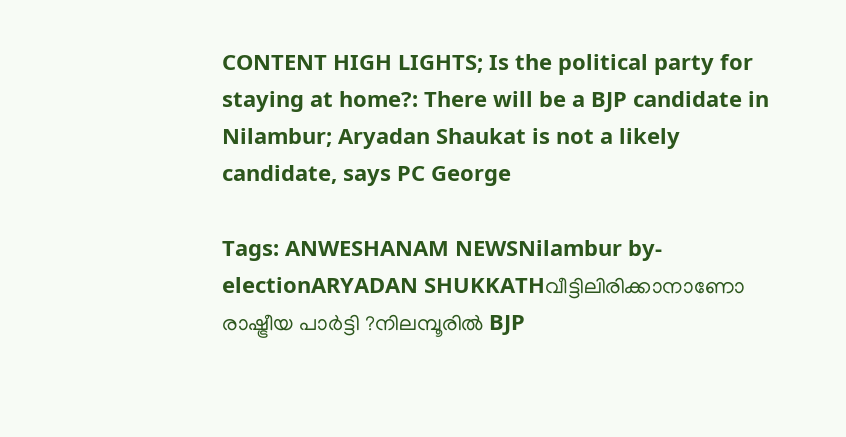CONTENT HIGH LIGHTS; Is the political party for staying at home?: There will be a BJP candidate in Nilambur; Aryadan Shaukat is not a likely candidate, says PC George

Tags: ANWESHANAM NEWSNilambur by-electionARYADAN SHUKKATHവീട്ടിലിരിക്കാനാണോ രാഷ്ട്രീയ പാര്‍ട്ടി ?നിലമ്പൂരില്‍ BJP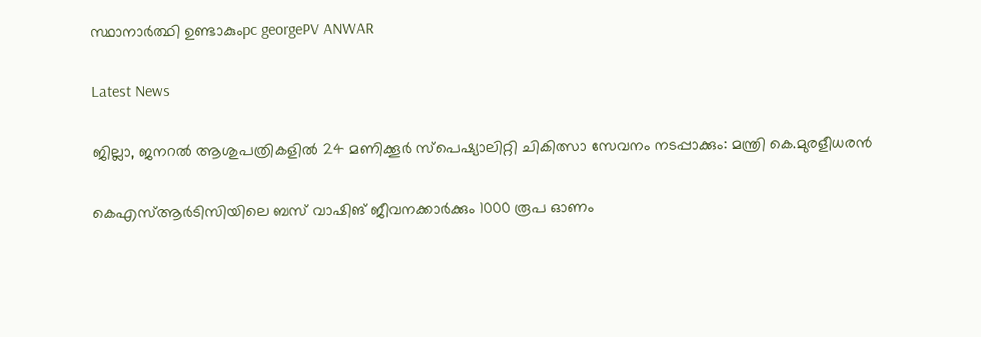സ്ഥാനാര്‍ത്ഥി ഉണ്ടാകുംpc georgePV ANWAR

Latest News

ജില്ലാ, ജനറൽ ആശുപത്രികളിൽ 24 മണിക്കൂർ സ്പെഷ്യാലിറ്റി ചികിത്സാ സേവനം നടപ്പാക്കും: മന്ത്രി കെ.മുരളീധരൻ

കെഎസ്ആർടിസിയിലെ ബസ് വാഷിങ് ജീവനക്കാർക്കും 1000 രൂപ ഓണം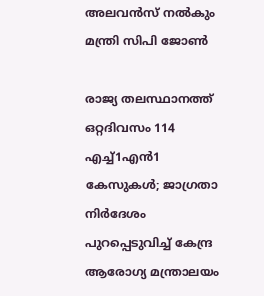അലവൻസ് നൽകും മന്ത്രി സിപി ജോൺ

രാജ്യ തലസ്ഥാനത്ത് ഒറ്റദിവസം 114 എച്ച്1എൻ1 കേസുകൾ; ജാഗ്രതാ നിർദേശം പുറപ്പെടുവിച്ച് കേന്ദ്ര ആരോഗ്യ മന്ത്രാലയം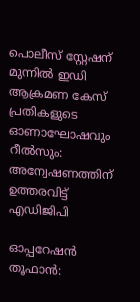പൊലീസ് സ്റ്റേഷന് മുന്നിൽ ഇഡി ആക്രമണ കേസ് പ്രതികളുടെ ഓണാഘോഷവും റീൽസും: അന്വേഷണത്തിന് ഉത്തരവിട്ട് എഡിജിപി

ഓപ്പറേഷന്‍ തൂഫാന്‍: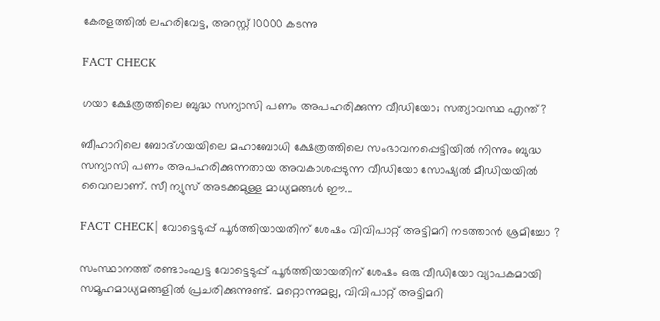കേരളത്തിൽ ലഹരിവേട്ട, അറസ്റ്റ് 10000 കടന്നു

FACT CHECK

ഗയാ ക്ഷേത്രത്തിലെ ബുദ്ധ സന്യാസി പണം അപഹരിക്കുന്ന വീഡിയോ; സത്യാവസ്ഥ എന്ത്?

ബീഹാറിലെ ബോദ്ഗയയിലെ മഹാബോധി ക്ഷേത്രത്തിലെ സംഭാവനപ്പെട്ടിയില്‍ നിന്നും ബുദ്ധ സന്യാസി പണം അപഹരിക്കുന്നതായ അവകാശപ്പടുന്ന വീഡിയോ സോഷ്യല്‍ മീഡിയയില്‍ വൈറലാണ്. സീ ന്യുസ് അടക്കമുള്ള മാധ്യമങ്ങള്‍ ഈ...

FACT CHECK| വോട്ടെടുപ്പ് പൂർത്തിയായതിന് ശേഷം വിവിപാറ്റ് അട്ടിമറി നടത്താൻ ശ്രമിച്ചോ ?

സംസ്ഥാനത്ത് രണ്ടാംഘട്ട വോട്ടെടുപ്പ് പൂർത്തിയായതിന് ശേഷം ഒരു വീഡിയോ വ്യാപകമായി സമൂഹമാധ്യമങ്ങളിൽ പ്രചരിക്കുന്നുണ്ട്. മറ്റൊന്നുമല്ല, വിവിപാറ്റ് അട്ടിമറി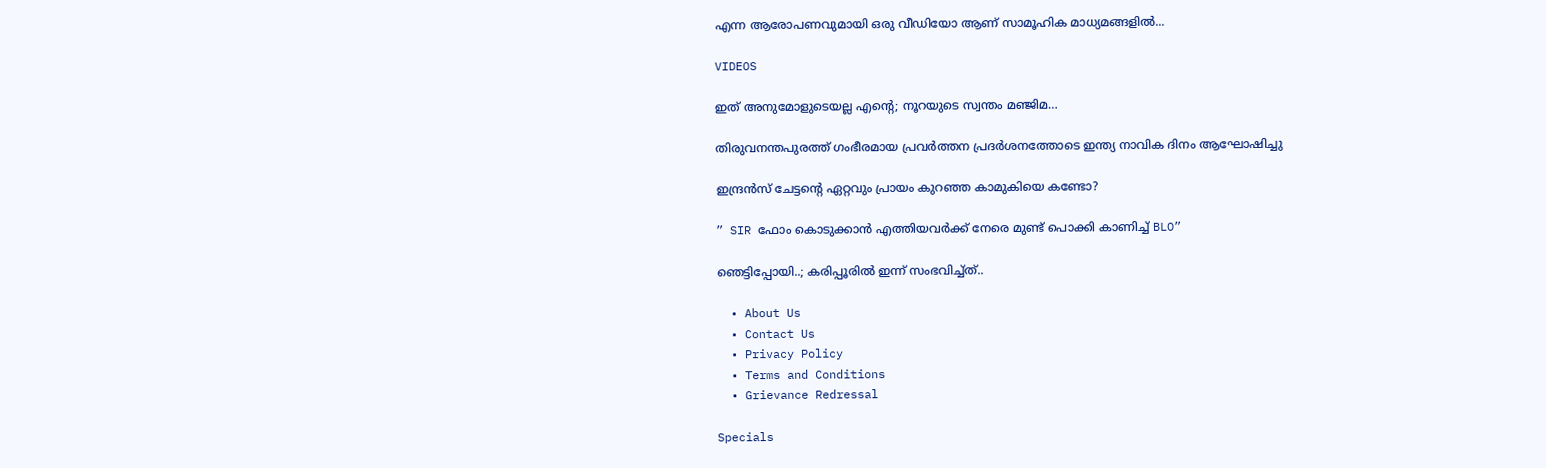എന്ന ആരോപണവുമായി ഒരു വീഡിയോ ആണ് സാമൂഹിക മാധ്യമങ്ങളിൽ...

VIDEOS

ഇത് അനുമോളുടെയല്ല എന്റെ; നൂറയുടെ സ്വന്തം മഞ്ജിമ…

തിരുവനന്തപുരത്ത് ഗംഭീരമായ പ്രവർത്തന പ്രദർശനത്തോടെ ഇന്ത്യ നാവിക ദിനം ആഘോഷിച്ചു

ഇന്ദ്രൻസ് ചേട്ടന്റെ ഏറ്റവും പ്രായം കുറഞ്ഞ കാമുകിയെ കണ്ടോ?

” SIR ഫോം കൊടുക്കാൻ എത്തിയവർക്ക് നേരെ മുണ്ട് പൊക്കി കാണിച്ച് BLO”

ഞെട്ടിപ്പോയി..; കരിപ്പൂരിൽ ഇന്ന് സംഭവിച്ച്ത്..

  • About Us
  • Contact Us
  • Privacy Policy
  • Terms and Conditions
  • Grievance Redressal

Specials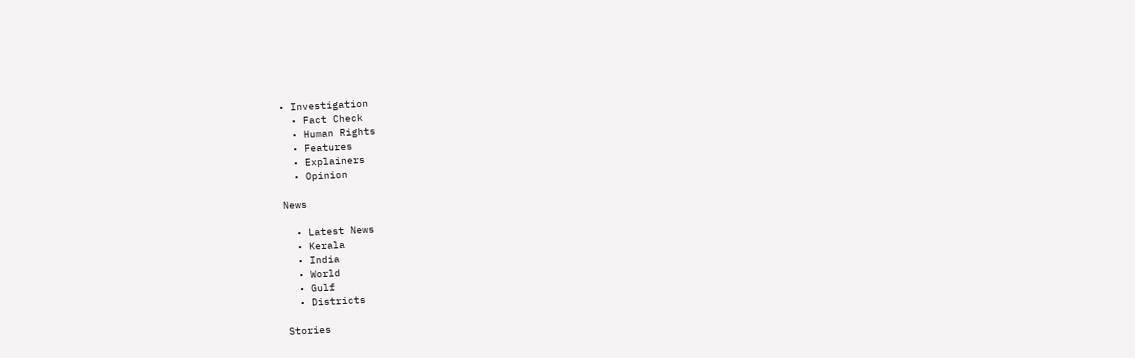• Investigation
  • Fact Check
  • Human Rights
  • Features
  • Explainers
  • Opinion

News

  • Latest News
  • Kerala
  • India
  • World
  • Gulf
  • Districts

Stories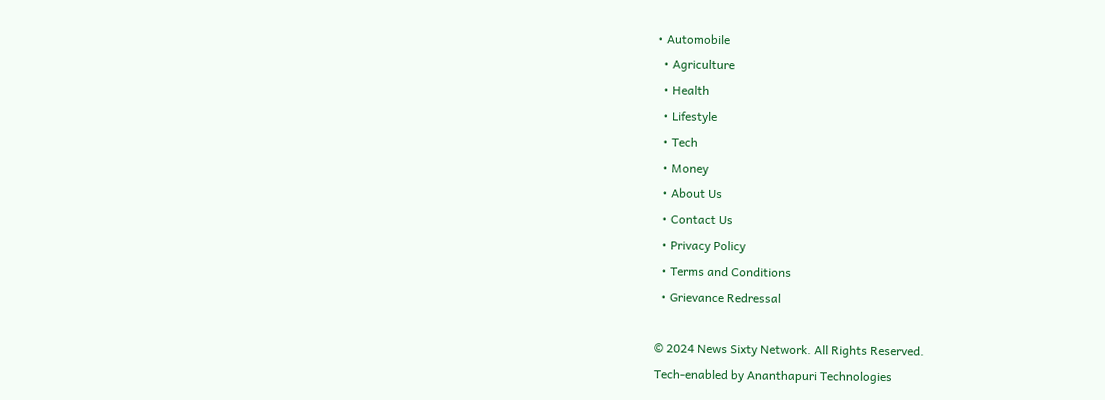• Automobile
  • Agriculture
  • Health
  • Lifestyle
  • Tech
  • Money
  • About Us
  • Contact Us
  • Privacy Policy
  • Terms and Conditions
  • Grievance Redressal

© 2024 News Sixty Network. All Rights Reserved.
Tech-enabled by Ananthapuri Technologies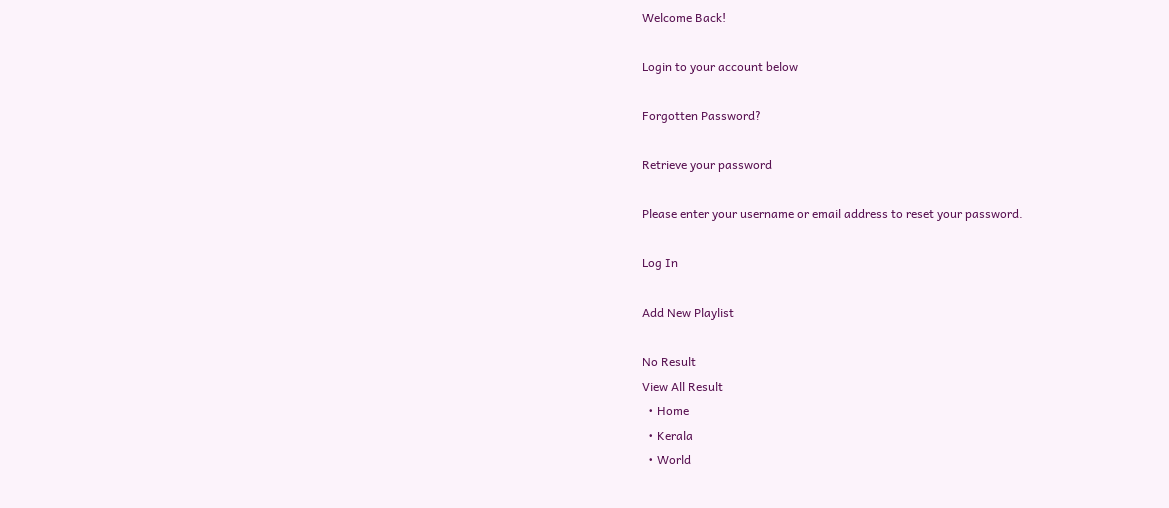Welcome Back!

Login to your account below

Forgotten Password?

Retrieve your password

Please enter your username or email address to reset your password.

Log In

Add New Playlist

No Result
View All Result
  • Home
  • Kerala
  • World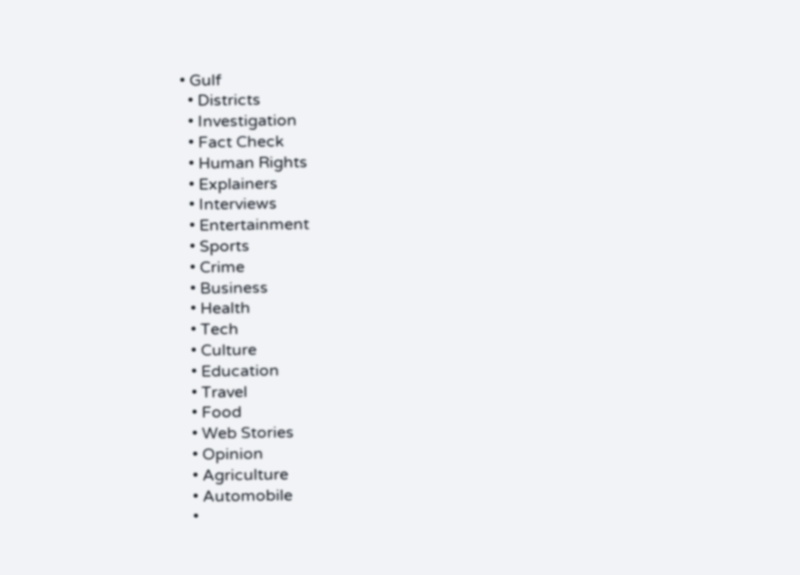• Gulf
  • Districts
  • Investigation
  • Fact Check
  • Human Rights
  • Explainers
  • Interviews
  • Entertainment
  • Sports
  • Crime
  • Business
  • Health
  • Tech
  • Culture
  • Education
  • Travel
  • Food
  • Web Stories
  • Opinion
  • Agriculture
  • Automobile
  •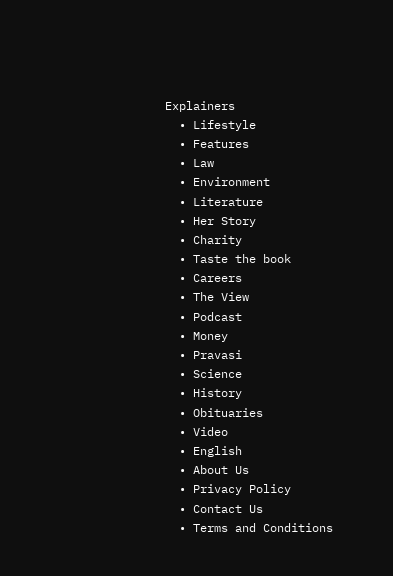Explainers
  • Lifestyle
  • Features
  • Law
  • Environment
  • Literature
  • Her Story
  • Charity
  • Taste the book
  • Careers
  • The View
  • Podcast
  • Money
  • Pravasi
  • Science
  • History
  • Obituaries
  • Video
  • English
  • About Us
  • Privacy Policy
  • Contact Us
  • Terms and Conditions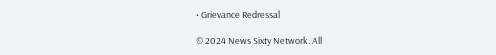• Grievance Redressal

© 2024 News Sixty Network. All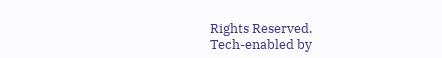Rights Reserved.
Tech-enabled by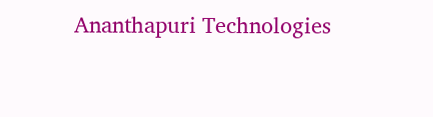Ananthapuri Technologies